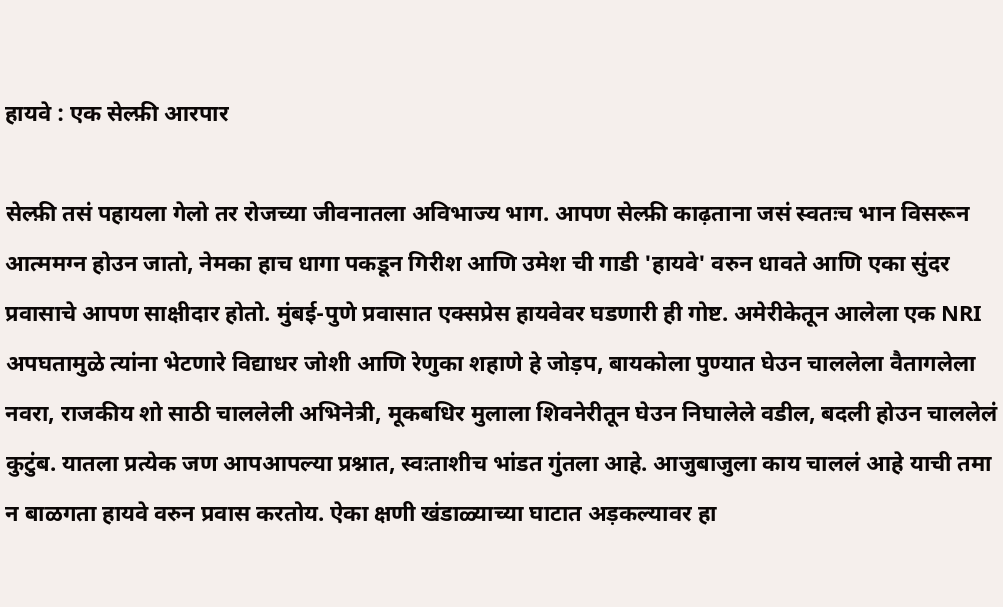हायवे : एक सेल्फ़ी आरपार

सेल्फ़ी तसं पहायला गेलो तर रोजच्या जीवनातला अविभाज्य भाग. आपण सेल्फ़ी काढ़ताना जसं स्वतःच भान विसरून आत्ममग्न होउन जातो, नेमका हाच धागा पकडून गिरीश आणि उमेश ची गाडी 'हायवे' वरुन धावते आणि एका सुंदर प्रवासाचे आपण साक्षीदार होतो. मुंबई-पुणे प्रवासात एक्सप्रेस हायवेवर घडणारी ही गोष्ट. अमेरीकेतून आलेला एक NRI अपघतामुळे त्यांना भेटणारे विद्याधर जोशी आणि रेणुका शहाणे हे जोड़प, बायकोला पुण्यात घेउन चाललेला वैतागलेला नवरा, राजकीय शो साठी चाललेली अभिनेत्री, मूकबधिर मुलाला शिवनेरीतून घेउन निघालेले वडील, बदली होउन चाललेलं कुटुंब. यातला प्रत्येक जण आपआपल्या प्रश्नात, स्वःताशीच भांडत गुंतला आहे. आजुबाजुला काय चाललं आहे याची तमा न बाळगता हायवे वरुन प्रवास करतोय. ऐका क्षणी खंडाळ्याच्या घाटात अड़कल्यावर हा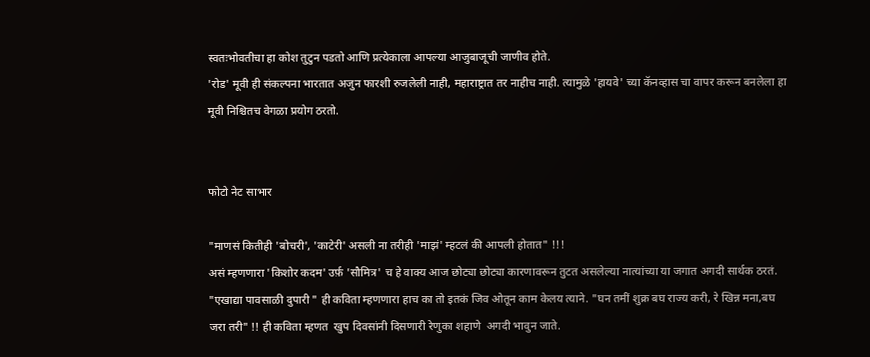स्वतःभोवतीचा हा कोश तुटुन पडतो आणि प्रत्येकाला आपल्या आजुबाजूची जाणीव होते.
'रोड' मूवी ही संकल्पना भारतात अजुन फारशी रुजलेली नाही, महाराष्ट्रात तर नाहीच नाही. त्यामुळे 'हायवे' च्या कॅनव्हास चा वापर करून बनलेला हा मूवी निश्चितच वेगळा प्रयोग ठरतो.


फोटो नेट साभार

"माणसं कितीही 'बोचरी', 'काटेरी' असली ना तरीही 'माझं' म्हटलं की आपली होतात" !!!
असं म्हणणारा 'किशोर कदम' उर्फ़ 'सौमित्र' च हे वाक्य आज छोट्या छोट्या कारणावरून तुटत असलेल्या नात्यांच्या या जगात अगदी सार्थक ठरतं. "एखाद्या पावसाळी दुपारी " ही कविता म्हणणारा हाच का तो इतकं जिव ओतून काम केलय त्याने. "घन तमीं शुक्र बघ राज्य करी, रे खिन्न मना,बघ जरा तरी" !! ही कविता म्हणत  खुप दिवसांनी दिसणारी रेणुका शहाणे  अगदी भावुन जाते.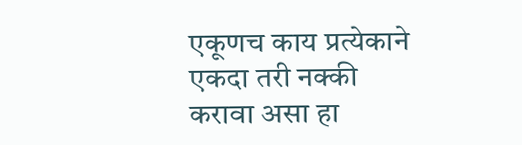एकूणच काय प्रत्येकाने एकदा तरी नक्की करावा असा हा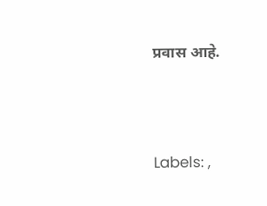प्रवास आहे.




Labels: ,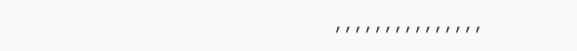, , , , , , , , , , , , , , ,